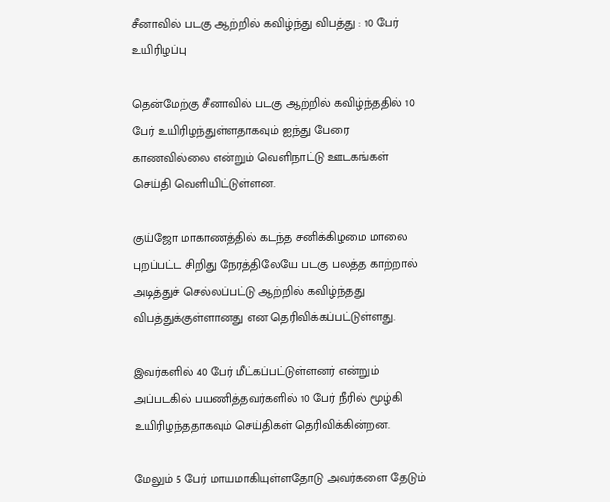சீனாவில் படகு ஆற்றில் கவிழ்ந்து விபத்து : 10 பேர் உயிரிழப்பு

தென்மேற்கு சீனாவில் படகு ஆற்றில் கவிழ்ந்ததில் 10 பேர் உயிரிழந்துள்ளதாகவும் ஐந்து பேரை காணவில்லை என்றும் வெளிநாட்டு ஊடகங்கள் செய்தி வெளியிட்டுள்ளன.

குய்ஜோ மாகாணத்தில் கடந்த சனிக்கிழமை மாலை புறப்பட்ட சிறிது நேரத்திலேயே படகு பலத்த காற்றால் அடித்துச் செல்லப்பட்டு ஆற்றில் கவிழ்ந்தது விபத்துக்குள்ளானது என தெரிவிக்கப்பட்டுள்ளது.

இவர்களில் 40 பேர் மீட்கப்பட்டுள்ளனர் என்றும் அப்படகில் பயணித்தவர்களில் 10 பேர் நீரில் மூழ்கி உயிரிழந்ததாகவும் செய்திகள் தெரிவிக்கின்றன.

மேலும் 5 பேர் மாயமாகியுள்ளதோடு அவர்களை தேடும்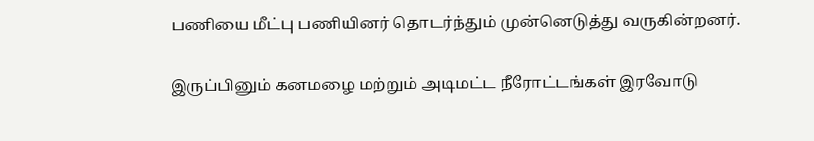பணியை மீட்பு பணியினர் தொடர்ந்தும் முன்னெடுத்து வருகின்றனர்.

இருப்பினும் கனமழை மற்றும் அடிமட்ட நீரோட்டங்கள் இரவோடு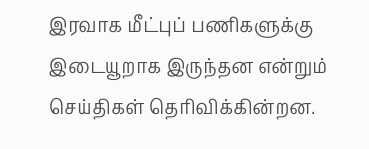இரவாக மீட்புப் பணிகளுக்கு இடையூறாக இருந்தன என்றும் செய்திகள் தெரிவிக்கின்றன.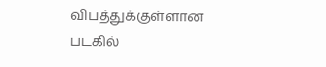விபத்துக்குள்ளான படகில்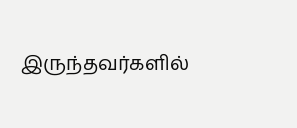இருந்தவர்களில்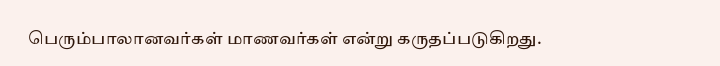பெரும்பாலானவர்கள் மாணவர்கள் என்று கருதப்படுகிறது.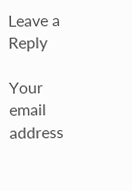Leave a Reply

Your email address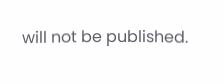will not be published.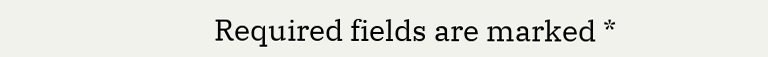Required fields are marked *